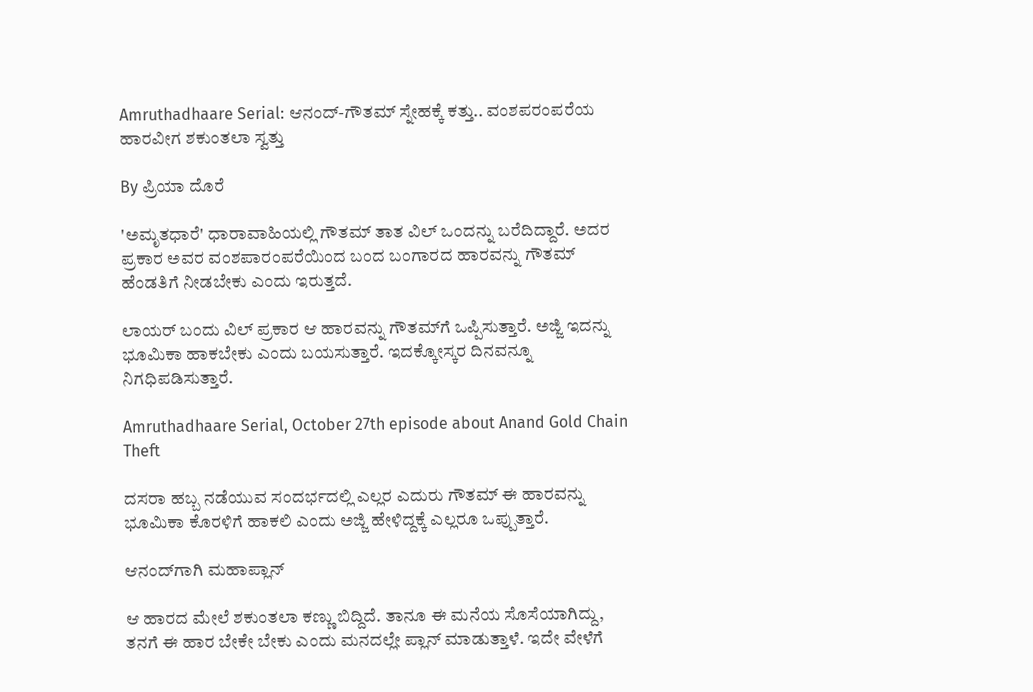Amruthadhaare Serial: ಆನಂದ್-ಗೌತಮ್ ಸ್ನೇಹಕ್ಕೆ ಕತ್ತು.. ವಂಶಪರಂಪರೆಯ ಹಾರವೀಗ ಶಕುಂತಲಾ ಸ್ವತ್ತು

By ಪ್ರಿಯಾ ದೊರೆ

'ಅಮೃತಧಾರೆ' ಧಾರಾವಾಹಿಯಲ್ಲಿ ಗೌತಮ್ ತಾತ ವಿಲ್ ಒಂದನ್ನು ಬರೆದಿದ್ದಾರೆ. ಅದರ ಪ್ರಕಾರ ಅವರ ವಂಶಪಾರಂಪರೆಯಿಂದ ಬಂದ ಬಂಗಾರದ ಹಾರವನ್ನು ಗೌತಮ್ ಹೆಂಡತಿಗೆ ನೀಡಬೇಕು ಎಂದು ಇರುತ್ತದೆ.

ಲಾಯರ್ ಬಂದು ವಿಲ್ ಪ್ರಕಾರ ಆ ಹಾರವನ್ನು ಗೌತಮ್‌ಗೆ ಒಪ್ಪಿಸುತ್ತಾರೆ. ಅಜ್ಜಿ ಇದನ್ನು ಭೂಮಿಕಾ ಹಾಕಬೇಕು ಎಂದು ಬಯಸುತ್ತಾರೆ. ಇದಕ್ಕೋಸ್ಕರ ದಿನವನ್ನೂ ನಿಗಧಿಪಡಿಸುತ್ತಾರೆ.

Amruthadhaare Serial, October 27th episode about Anand Gold Chain Theft

ದಸರಾ ಹಬ್ಬ ನಡೆಯುವ ಸಂದರ್ಭದಲ್ಲಿ ಎಲ್ಲರ ಎದುರು ಗೌತಮ್ ಈ ಹಾರವನ್ನು ಭೂಮಿಕಾ ಕೊರಳಿಗೆ ಹಾಕಲಿ ಎಂದು ಅಜ್ಜಿ ಹೇಳಿದ್ದಕ್ಕೆ ಎಲ್ಲರೂ ಒಪ್ಪುತ್ತಾರೆ.

ಆನಂದ್‌ಗಾಗಿ ಮಹಾಪ್ಲಾನ್

ಆ ಹಾರದ ಮೇಲೆ ಶಕುಂತಲಾ ಕಣ್ಣು ಬಿದ್ದಿದೆ. ತಾನೂ ಈ ಮನೆಯ ಸೊಸೆಯಾಗಿದ್ದು, ತನಗೆ ಈ ಹಾರ ಬೇಕೇ ಬೇಕು ಎಂದು ಮನದಲ್ಲೇ ಪ್ಲಾನ್ ಮಾಡುತ್ತಾಳೆ. ಇದೇ ವೇಳೆಗೆ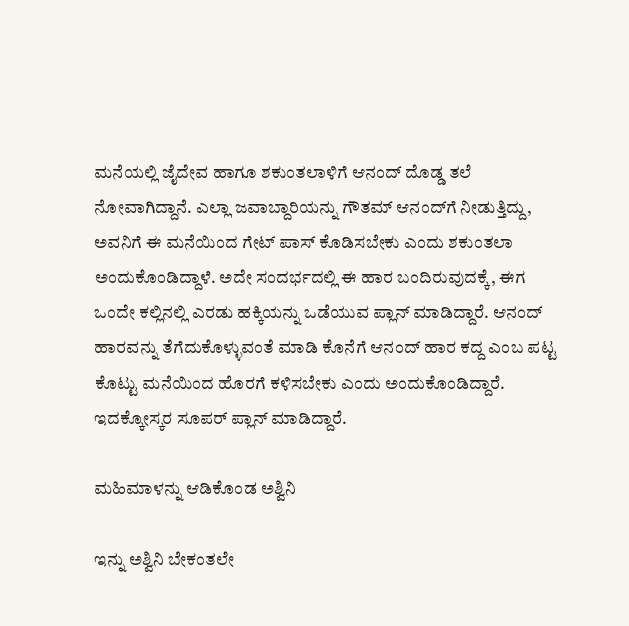ಮನೆಯಲ್ಲಿ ಜೈದೇವ ಹಾಗೂ ಶಕುಂತಲಾಳಿಗೆ ಆನಂದ್ ದೊಡ್ಡ ತಲೆ ನೋವಾಗಿದ್ದಾನೆ. ಎಲ್ಲಾ ಜವಾಬ್ದಾರಿಯನ್ನು ಗೌತಮ್ ಆನಂದ್‌ಗೆ ನೀಡುತ್ತಿದ್ದು, ಅವನಿಗೆ ಈ ಮನೆಯಿಂದ ಗೇಟ್ ಪಾಸ್ ಕೊಡಿಸಬೇಕು ಎಂದು ಶಕುಂತಲಾ ಅಂದುಕೊಂಡಿದ್ದಾಳೆ. ಅದೇ ಸಂದರ್ಭದಲ್ಲಿ ಈ ಹಾರ ಬಂದಿರುವುದಕ್ಕೆ, ಈಗ ಒಂದೇ ಕಲ್ಲಿನಲ್ಲಿ ಎರಡು ಹಕ್ಕಿಯನ್ನು ಒಡೆಯುವ ಪ್ಲಾನ್ ಮಾಡಿದ್ದಾರೆ. ಆನಂದ್ ಹಾರವನ್ನು ತೆಗೆದುಕೊಳ್ಳುವಂತೆ ಮಾಡಿ ಕೊನೆಗೆ ಆನಂದ್ ಹಾರ ಕದ್ದ ಎಂಬ ಪಟ್ಟ ಕೊಟ್ಟು ಮನೆಯಿಂದ ಹೊರಗೆ ಕಳಿಸಬೇಕು ಎಂದು ಅಂದುಕೊಂಡಿದ್ದಾರೆ. ಇದಕ್ಕೋಸ್ಕರ ಸೂಪರ್ ಪ್ಲಾನ್ ಮಾಡಿದ್ದಾರೆ.

ಮಹಿಮಾಳನ್ನು ಆಡಿಕೊಂಡ ಅಶ್ವಿನಿ

ಇನ್ನು ಅಶ್ವಿನಿ ಬೇಕಂತಲೇ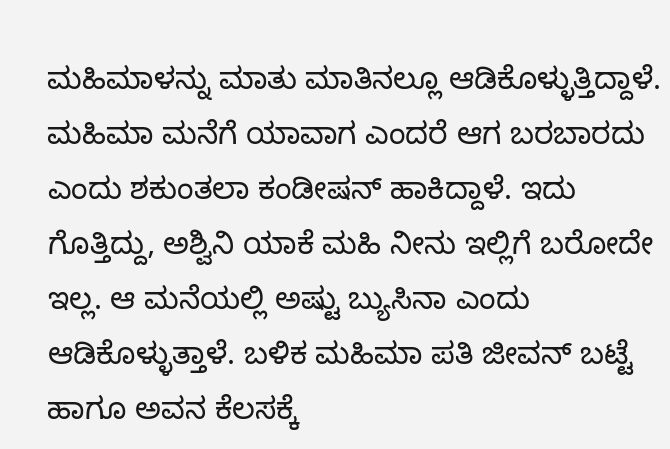ಮಹಿಮಾಳನ್ನು ಮಾತು ಮಾತಿನಲ್ಲೂ ಆಡಿಕೊಳ್ಳುತ್ತಿದ್ದಾಳೆ. ಮಹಿಮಾ ಮನೆಗೆ ಯಾವಾಗ ಎಂದರೆ ಆಗ ಬರಬಾರದು ಎಂದು ಶಕುಂತಲಾ ಕಂಡೀಷನ್ ಹಾಕಿದ್ದಾಳೆ. ಇದು ಗೊತ್ತಿದ್ದು, ಅಶ್ವಿನಿ ಯಾಕೆ ಮಹಿ ನೀನು ಇಲ್ಲಿಗೆ ಬರೋದೇ ಇಲ್ಲ. ಆ ಮನೆಯಲ್ಲಿ ಅಷ್ಟು ಬ್ಯುಸಿನಾ ಎಂದು ಆಡಿಕೊಳ್ಳುತ್ತಾಳೆ. ಬಳಿಕ ಮಹಿಮಾ ಪತಿ ಜೀವನ್ ಬಟ್ಟೆ ಹಾಗೂ ಅವನ ಕೆಲಸಕ್ಕೆ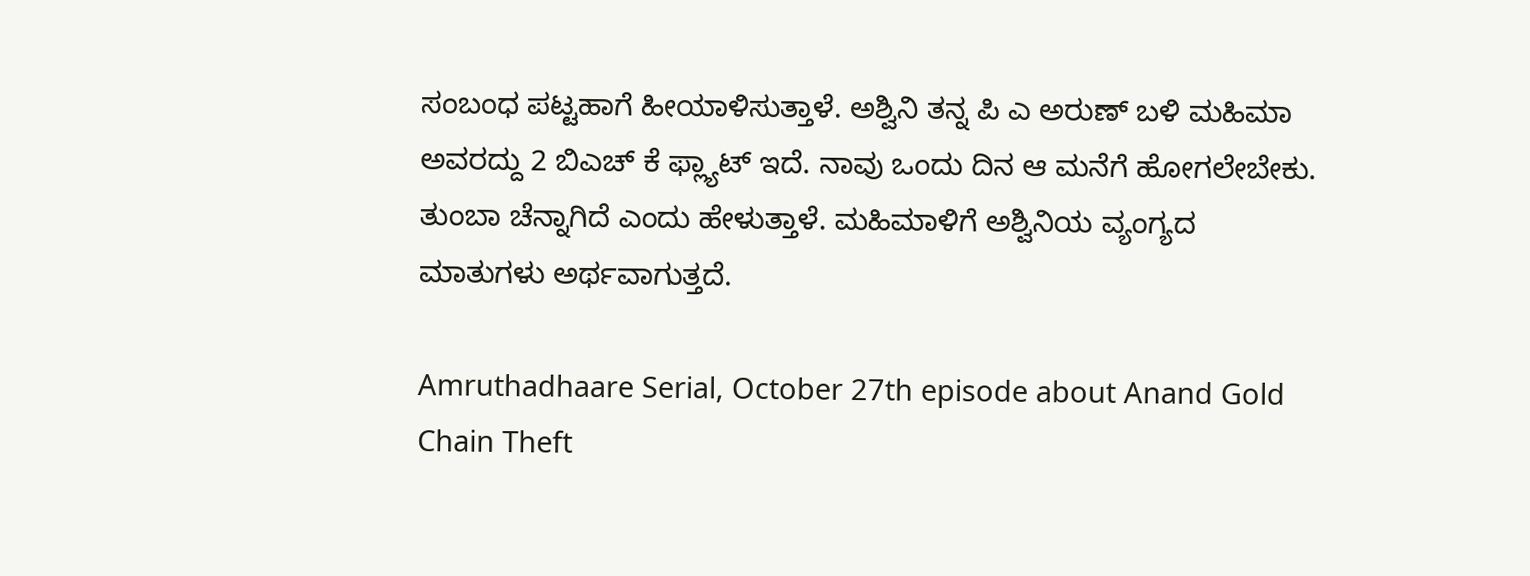ಸಂಬಂಧ ಪಟ್ಟಹಾಗೆ ಹೀಯಾಳಿಸುತ್ತಾಳೆ. ಅಶ್ವಿನಿ ತನ್ನ ಪಿ ಎ ಅರುಣ್ ಬಳಿ ಮಹಿಮಾ ಅವರದ್ದು 2 ಬಿಎಚ್ ಕೆ ಫ್ಲ್ಯಾಟ್ ಇದೆ. ನಾವು ಒಂದು ದಿನ ಆ ಮನೆಗೆ ಹೋಗಲೇಬೇಕು. ತುಂಬಾ ಚೆನ್ನಾಗಿದೆ ಎಂದು ಹೇಳುತ್ತಾಳೆ. ಮಹಿಮಾಳಿಗೆ ಅಶ್ವಿನಿಯ ವ್ಯಂಗ್ಯದ ಮಾತುಗಳು ಅರ್ಥವಾಗುತ್ತದೆ.

Amruthadhaare Serial, October 27th episode about Anand Gold Chain Theft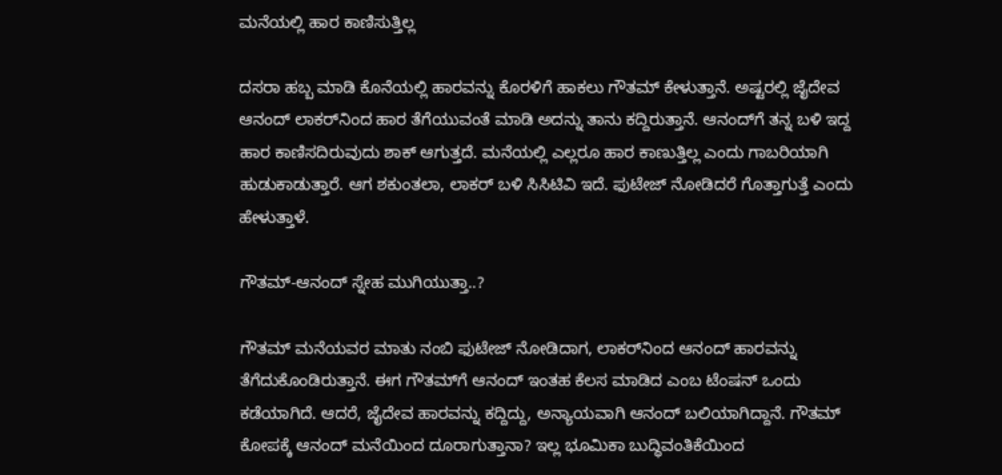ಮನೆಯಲ್ಲಿ ಹಾರ ಕಾಣಿಸುತ್ತಿಲ್ಲ

ದಸರಾ ಹಬ್ಬ ಮಾಡಿ ಕೊನೆಯಲ್ಲಿ ಹಾರವನ್ನು ಕೊರಳಿಗೆ ಹಾಕಲು ಗೌತಮ್ ಕೇಳುತ್ತಾನೆ. ಅಷ್ಟರಲ್ಲಿ ಜೈದೇವ ಆನಂದ್ ಲಾಕರ್‌ನಿಂದ ಹಾರ ತೆಗೆಯುವಂತೆ ಮಾಡಿ ಅದನ್ನು ತಾನು ಕದ್ದಿರುತ್ತಾನೆ. ಆನಂದ್‌ಗೆ ತನ್ನ ಬಳಿ ಇದ್ದ ಹಾರ ಕಾಣಿಸದಿರುವುದು ಶಾಕ್ ಆಗುತ್ತದೆ. ಮನೆಯಲ್ಲಿ ಎಲ್ಲರೂ ಹಾರ ಕಾಣುತ್ತಿಲ್ಲ ಎಂದು ಗಾಬರಿಯಾಗಿ ಹುಡುಕಾಡುತ್ತಾರೆ. ಆಗ ಶಕುಂತಲಾ, ಲಾಕರ್ ಬಳಿ ಸಿಸಿಟಿವಿ ಇದೆ. ಫುಟೇಜ್ ನೋಡಿದರೆ ಗೊತ್ತಾಗುತ್ತೆ ಎಂದು ಹೇಳುತ್ತಾಳೆ.

ಗೌತಮ್-ಆನಂದ್ ಸ್ನೇಹ ಮುಗಿಯುತ್ತಾ..?

ಗೌತಮ್ ಮನೆಯವರ ಮಾತು ನಂಬಿ ಫುಟೇಜ್ ನೋಡಿದಾಗ, ಲಾಕರ್‌ನಿಂದ ಆನಂದ್ ಹಾರವನ್ನು ತೆಗೆದುಕೊಂಡಿರುತ್ತಾನೆ. ಈಗ ಗೌತಮ್‌ಗೆ ಆನಂದ್ ಇಂತಹ ಕೆಲಸ ಮಾಡಿದ ಎಂಬ ಟೆಂಷನ್ ಒಂದು ಕಡೆಯಾಗಿದೆ. ಆದರೆ, ಜೈದೇವ ಹಾರವನ್ನು ಕದ್ದಿದ್ದು, ಅನ್ಯಾಯವಾಗಿ ಆನಂದ್ ಬಲಿಯಾಗಿದ್ದಾನೆ. ಗೌತಮ್ ಕೋಪಕ್ಕೆ ಆನಂದ್ ಮನೆಯಿಂದ ದೂರಾಗುತ್ತಾನಾ? ಇಲ್ಲ ಭೂಮಿಕಾ ಬುದ್ಧಿವಂತಿಕೆಯಿಂದ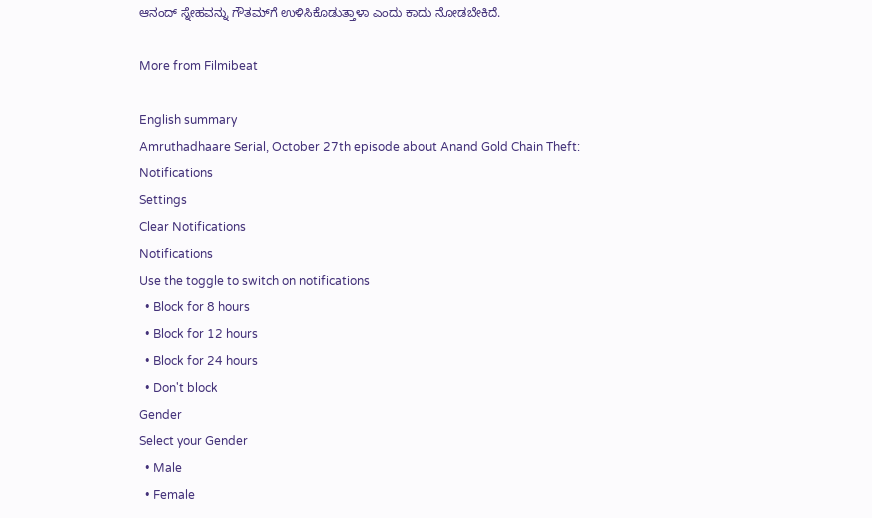ಆನಂದ್ ಸ್ನೇಹವನ್ನು ಗೌತಮ್‌ಗೆ ಉಳಿಸಿಕೊಡುತ್ತಾಳಾ ಎಂದು ಕಾದು ನೋಡಬೇಕಿದೆ.

More from Filmibeat

English summary
Amruthadhaare Serial, October 27th episode about Anand Gold Chain Theft:
Notifications
Settings
Clear Notifications
Notifications
Use the toggle to switch on notifications
  • Block for 8 hours
  • Block for 12 hours
  • Block for 24 hours
  • Don't block
Gender
Select your Gender
  • Male
  • Female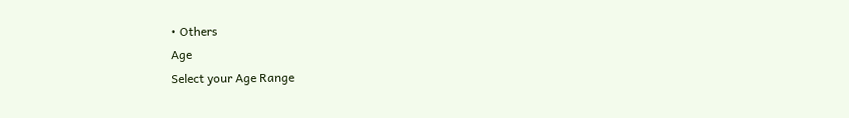• Others
Age
Select your Age Range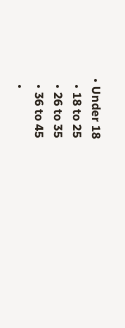• Under 18
  • 18 to 25
  • 26 to 35
  • 36 to 45
  •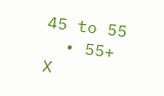45 to 55
  • 55+
X